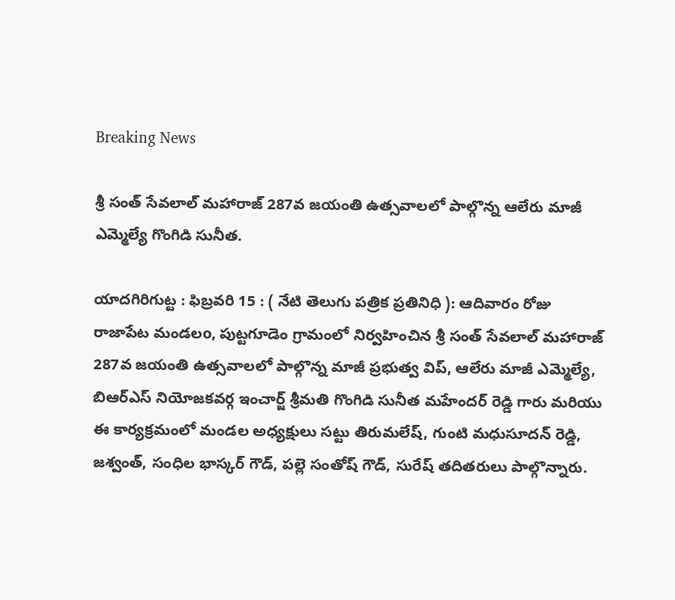Breaking News

శ్రీ సంత్ సేవలాల్ మహారాజ్ 287వ జయంతి ఉత్సవాలలో పాల్గొన్న ఆలేరు మాజీ ఎమ్మెల్యే గొంగిడి సునీత.

యాదగిరిగుట్ట : ఫిబ్రవరి 15 : ( నేటి తెలుగు పత్రిక ప్రతినిధి ): ఆదివారం రోజు రాజాపేట మండలo, పుట్టగూడెం గ్రామంలో నిర్వహించిన శ్రీ సంత్ సేవలాల్ మహారాజ్ 287వ జయంతి ఉత్సవాలలో పాల్గొన్న మాజీ ప్రభుత్వ విప్, ఆలేరు మాజీ ఎమ్మెల్యే, బిఆర్ఎస్ నియోజకవర్గ ఇంచార్జ్ శ్రీమతి గొంగిడి సునీత మహేందర్ రెడ్డి గారు మరియు ఈ కార్యక్రమంలో మండల అధ్యక్షులు సట్టు తిరుమలేష్‌, గుంటి మధుసూదన్ రెడ్డి, జశ్వంత్, సంధిల భాస్కర్ గౌడ్, పల్లె సంతోష్ గౌడ్, సురేష్ తదితరులు పాల్గొన్నారు.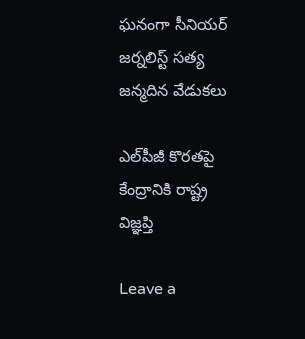ఘనంగా సీనియర్ జర్నలిస్ట్ సత్య జన్మదిన వేడుకలు

ఎల్‌పీజీ కొరతపై కేంద్రానికి రాష్ట్ర విజ్ఞప్తి

Leave a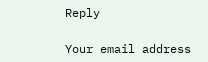Reply

Your email address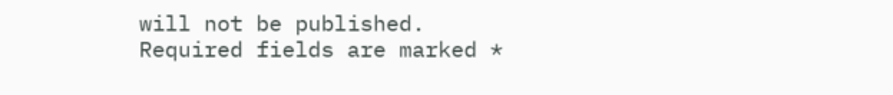will not be published. Required fields are marked *